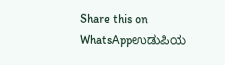Share this on WhatsAppಉಡುಪಿಯ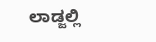ಲಾಡ್ಜಲ್ಲಿ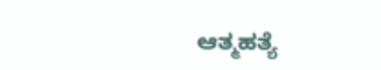ಆತ್ಮಹತ್ಯೆ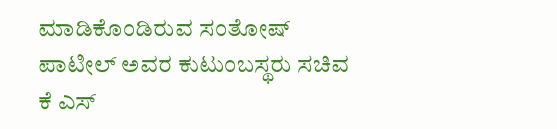ಮಾಡಿಕೊಂಡಿರುವ ಸಂತೋಷ್ ಪಾಟೀಲ್ ಅವರ ಕುಟುಂಬಸ್ಥರು ಸಚಿವ ಕೆ ಎಸ್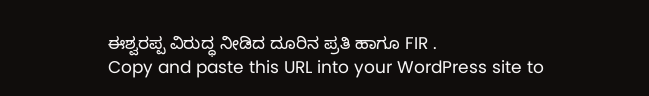ಈಶ್ವರಪ್ಪ ವಿರುದ್ಧ ನೀಡಿದ ದೂರಿನ ಪ್ರತಿ ಹಾಗೂ FIR .
Copy and paste this URL into your WordPress site to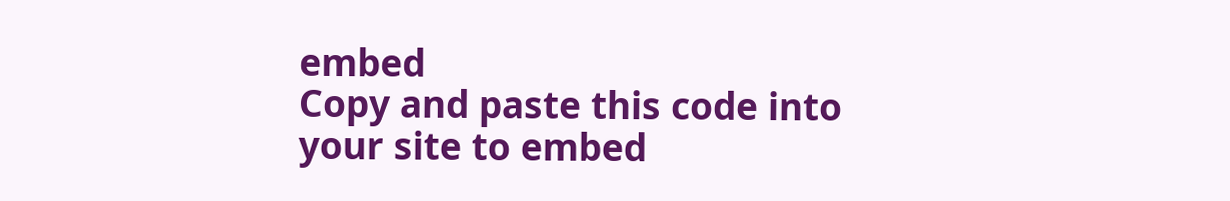embed
Copy and paste this code into your site to embed